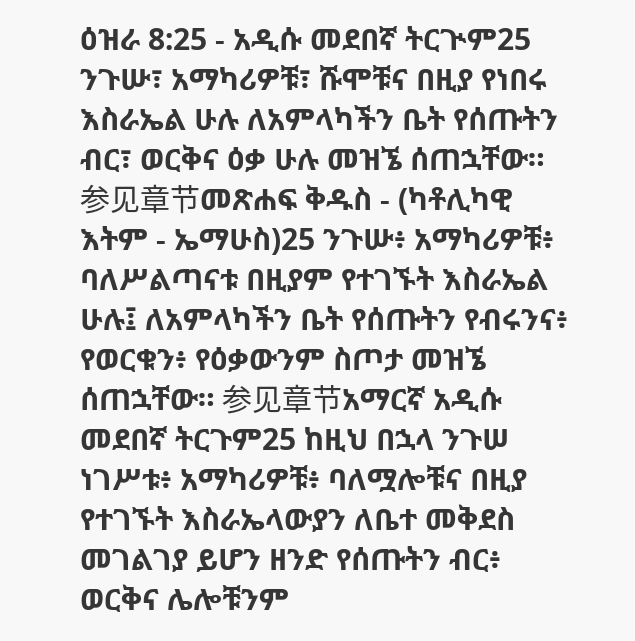ዕዝራ 8:25 - አዲሱ መደበኛ ትርጒም25 ንጉሡ፣ አማካሪዎቹ፣ ሹሞቹና በዚያ የነበሩ እስራኤል ሁሉ ለአምላካችን ቤት የሰጡትን ብር፣ ወርቅና ዕቃ ሁሉ መዝኜ ሰጠኋቸው። 参见章节መጽሐፍ ቅዱስ - (ካቶሊካዊ እትም - ኤማሁስ)25 ንጉሡ፥ አማካሪዎቹ፥ ባለሥልጣናቱ በዚያም የተገኙት እስራኤል ሁሉ፤ ለአምላካችን ቤት የሰጡትን የብሩንና፥ የወርቁን፥ የዕቃውንም ስጦታ መዝኜ ሰጠኋቸው። 参见章节አማርኛ አዲሱ መደበኛ ትርጉም25 ከዚህ በኋላ ንጉሠ ነገሥቱ፥ አማካሪዎቹ፥ ባለሟሎቹና በዚያ የተገኙት እስራኤላውያን ለቤተ መቅደስ መገልገያ ይሆን ዘንድ የሰጡትን ብር፥ ወርቅና ሌሎቹንም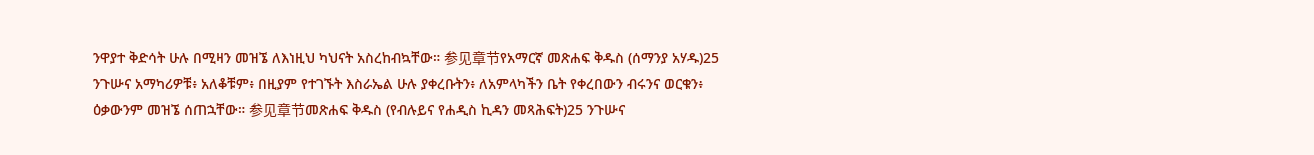ንዋያተ ቅድሳት ሁሉ በሚዛን መዝኜ ለእነዚህ ካህናት አስረከብኳቸው። 参见章节የአማርኛ መጽሐፍ ቅዱስ (ሰማንያ አሃዱ)25 ንጉሡና አማካሪዎቹ፥ አለቆቹም፥ በዚያም የተገኙት እስራኤል ሁሉ ያቀረቡትን፥ ለአምላካችን ቤት የቀረበውን ብሩንና ወርቁን፥ ዕቃውንም መዝኜ ሰጠኋቸው። 参见章节መጽሐፍ ቅዱስ (የብሉይና የሐዲስ ኪዳን መጻሕፍት)25 ንጉሡና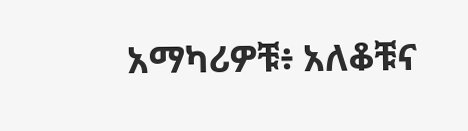አማካሪዎቹ፥ አለቆቹና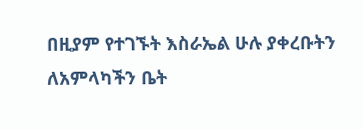በዚያም የተገኙት እስራኤል ሁሉ ያቀረቡትን ለአምላካችን ቤት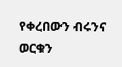የቀረበውን ብሩንና ወርቁን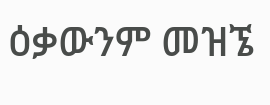ዕቃውንም መዝኜ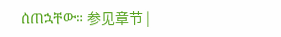ሰጠኋቸው። 参见章节 |